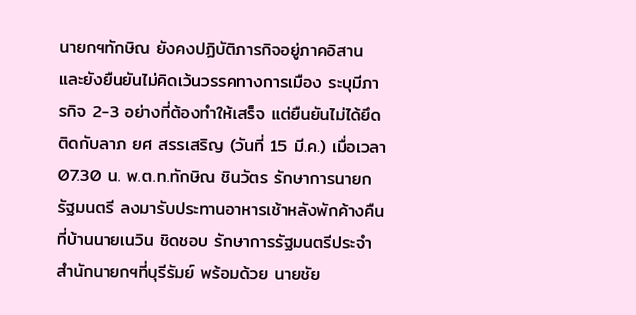นายกฯทักษิณ ยังคงปฏิบัติภารกิจอยู่ภาคอิสาน และยังยืนยันไม่คิดเว้นวรรคทางการเมือง ระบุมีภารกิจ 2-3 อย่างที่ต้องทำให้เสร็จ แต่ยืนยันไม่ได้ยึดติดกับลาภ ยศ สรรเสริญ (วันที่ 15 มี.ค.) เมื่อเวลา 07.30 น. พ.ต.ท.ทักษิณ ชินวัตร รักษาการนายกรัฐมนตรี ลงมารับประทานอาหารเช้าหลังพักค้างคืนที่บ้านนายเนวิน ชิดชอบ รักษาการรัฐมนตรีประจำสำนักนายกฯที่บุรีรัมย์ พร้อมด้วย นายชัย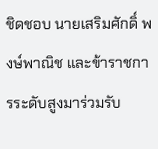ชิดชอบ นายเสริมศักดิ์ พงษ์พาณิช และข้าราชการระดับสูงมาร่วมรับ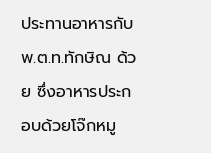ประทานอาหารกับพ.ต.ท.ทักษิณ ด้วย ซึ่งอาหารประกอบด้วยโจ๊กหมู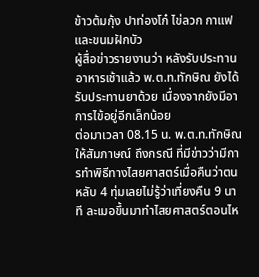ข้าวต้มกุ้ง ปาท่องโก๋ ไข่ลวก กาแฟ และขนมฝักบัว
ผู้สื่อข่าวรายงานว่า หลังรับประทานอาหารเช้าแล้ว พ.ต.ท.ทักษิณ ยังได้รับประทานยาด้วย เนื่องจากยังมีอาการไข้อยู่อีกเล็กน้อย
ต่อมาเวลา 08.15 น. พ.ต.ท.ทักษิณ ให้สัมภาษณ์ ถึงกรณี ที่มีข่าวว่ามีการทำพิธีทางไสยศาสตร์เมื่อคืนว่าตนหลับ 4 ทุ่มเลยไม่รู้ว่าเที่ยงคืน 9 นาที ละเมอขึ้นมาทำไสยศาสตร์ตอนไห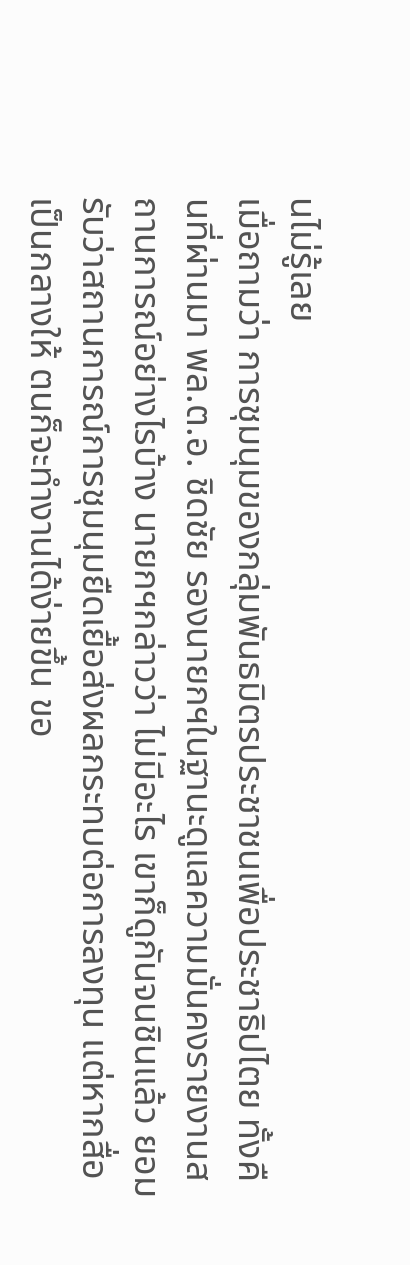นไม่รู้เลย
เมื่อถามว่า การชุมนุมของกลุ่มพันธมิตรประชาชนเพื่อประชาธิปไตย ทั้งคืนที่ผ่านมา พล.ต.อ. ชิดชัย รองนายกฯในฐานะดูแลความมั่นคงรายงานสถานการณ์อย่างไรบ้าง นายกฯกล่าวว่า ไม่มีอะไร เขาก็ดูกันจนชินแล้ว ยอมรับว่าสถานการณ์การชุมนุมยืดเยื้อส่งผลกระทบต่อการลงทุน แต่หากสื่อเป็นกลางให้ ตนก็จะทำงานได้ง่ายขึ้น ขอ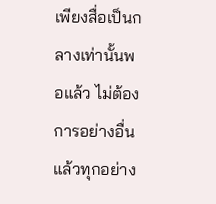เพียงสื่อเป็นกลางเท่านั้นพอแล้ว ไม่ต้องการอย่างอื่น แล้วทุกอย่าง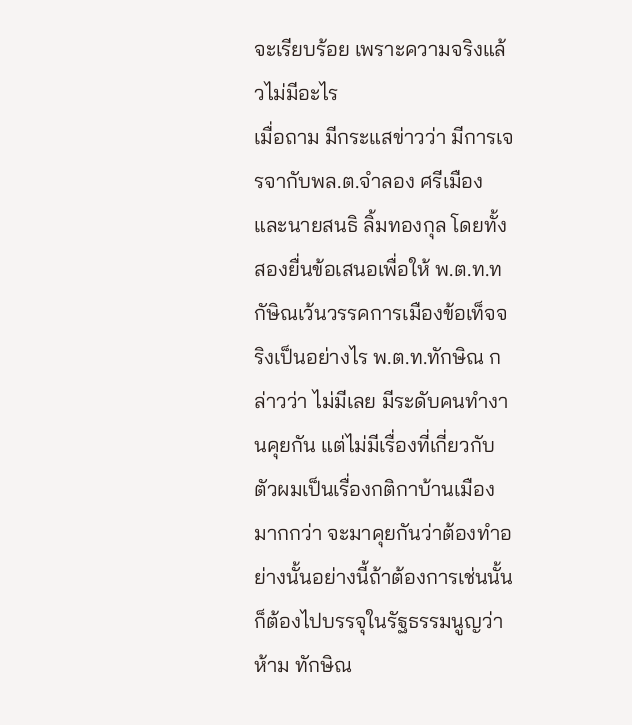จะเรียบร้อย เพราะความจริงแล้วไม่มีอะไร
เมื่อถาม มีกระแสข่าวว่า มีการเจรจากับพล.ต.จำลอง ศรีเมืองและนายสนธิ ลิ้มทองกุล โดยทั้งสองยื่นข้อเสนอเพื่อให้ พ.ต.ท.ทกัษิณเว้นวรรคการเมืองข้อเท็จจริงเป็นอย่างไร พ.ต.ท.ทักษิณ กล่าวว่า ไม่มีเลย มีระดับคนทำงานคุยกัน แต่ไม่มีเรื่องที่เกี่ยวกับตัวผมเป็นเรื่องกติกาบ้านเมืองมากกว่า จะมาคุยกันว่าต้องทำอย่างนั้นอย่างนี้ถ้าต้องการเช่นนั้น ก็ต้องไปบรรจุในรัฐธรรมนูญว่าห้าม ทักษิณ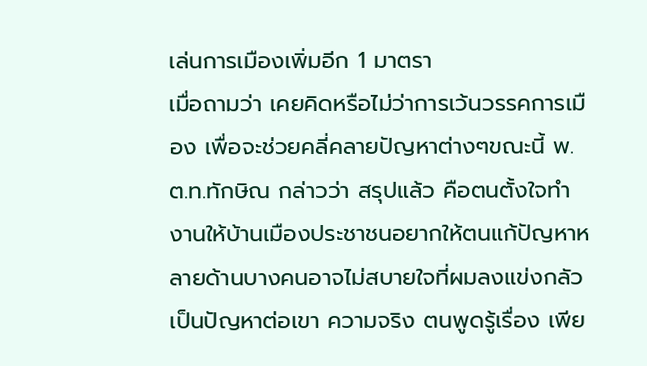เล่นการเมืองเพิ่มอีก 1 มาตรา
เมื่อถามว่า เคยคิดหรือไม่ว่าการเว้นวรรคการเมือง เพื่อจะช่วยคลี่คลายปัญหาต่างๆขณะนี้ พ.ต.ท.ทักษิณ กล่าวว่า สรุปแล้ว คือตนตั้งใจทำงานให้บ้านเมืองประชาชนอยากให้ตนแก้ปัญหาหลายด้านบางคนอาจไม่สบายใจที่ผมลงแข่งกลัวเป็นปัญหาต่อเขา ความจริง ตนพูดรู้เรื่อง เพีย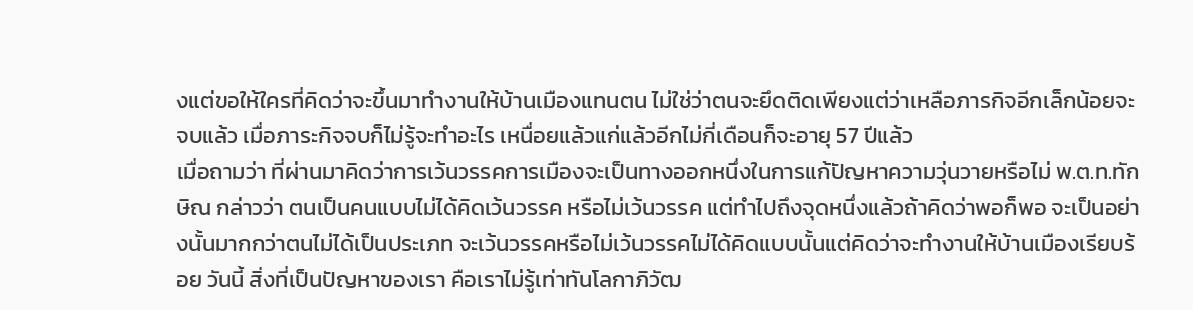งแต่ขอให้ใครที่คิดว่าจะขึ้นมาทำงานให้บ้านเมืองแทนตน ไม่ใช่ว่าตนจะยึดติดเพียงแต่ว่าเหลือภารกิจอีกเล็กน้อยจะจบแล้ว เมื่อภาระกิจจบก็ไม่รู้จะทำอะไร เหนื่อยแล้วแก่แล้วอีกไม่กี่เดือนก็จะอายุ 57 ปีแล้ว
เมื่อถามว่า ที่ผ่านมาคิดว่าการเว้นวรรคการเมืองจะเป็นทางออกหนึ่งในการแก้ปัญหาความวุ่นวายหรือไม่ พ.ต.ท.ทักษิณ กล่าวว่า ตนเป็นคนแบบไม่ได้คิดเว้นวรรค หรือไม่เว้นวรรค แต่ทำไปถึงจุดหนึ่งแล้วถ้าคิดว่าพอก็พอ จะเป็นอย่างนั้นมากกว่าตนไม่ได้เป็นประเภท จะเว้นวรรคหรือไม่เว้นวรรคไม่ได้คิดแบบนั้นแต่คิดว่าจะทำงานให้บ้านเมืองเรียบร้อย วันนี้ สิ่งที่เป็นปัญหาของเรา คือเราไม่รู้เท่าทันโลกาภิวัฒ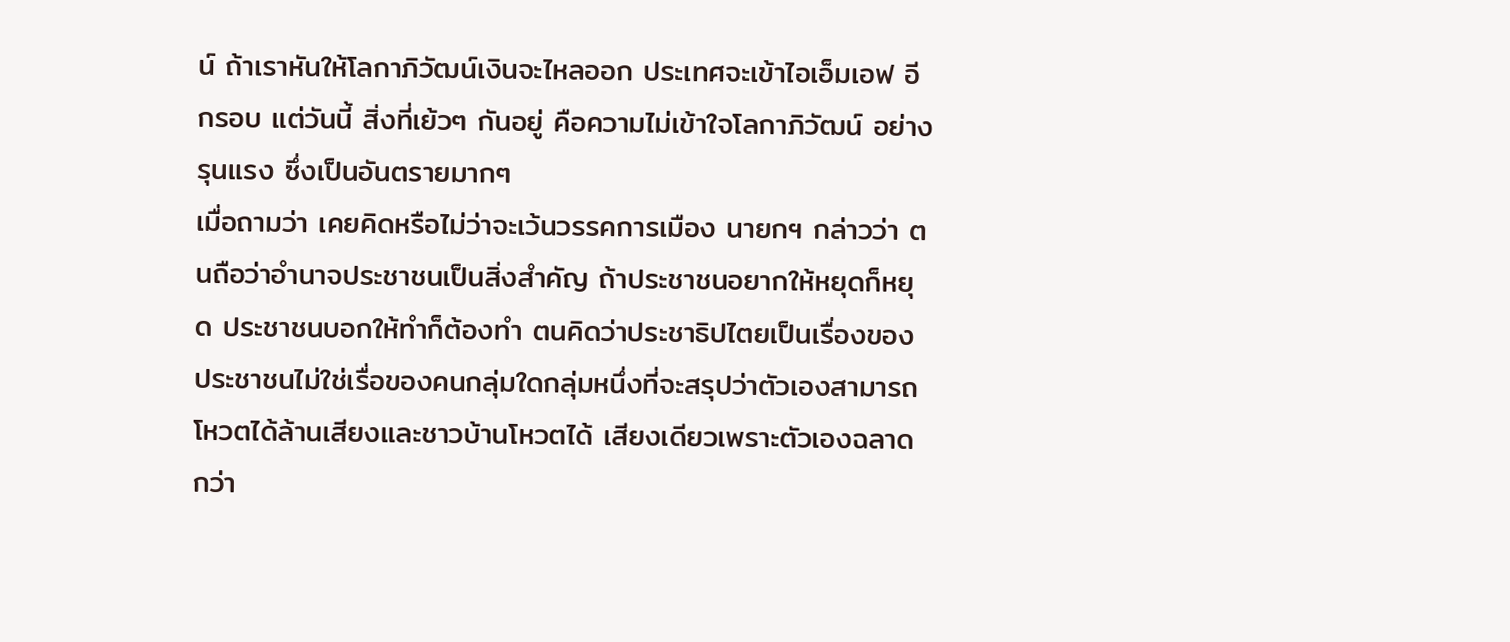น์ ถ้าเราหันให้โลกาภิวัฒน์เงินจะไหลออก ประเทศจะเข้าไอเอ็มเอฟ อีกรอบ แต่วันนี้ สิ่งที่เย้วๆ กันอยู่ คือความไม่เข้าใจโลกาภิวัฒน์ อย่างรุนแรง ซึ่งเป็นอันตรายมากๆ
เมื่อถามว่า เคยคิดหรือไม่ว่าจะเว้นวรรคการเมือง นายกฯ กล่าวว่า ตนถือว่าอำนาจประชาชนเป็นสิ่งสำคัญ ถ้าประชาชนอยากให้หยุดก็หยุด ประชาชนบอกให้ทำก็ต้องทำ ตนคิดว่าประชาธิปไตยเป็นเรื่องของประชาชนไม่ใช่เรื่อของคนกลุ่มใดกลุ่มหนึ่งที่จะสรุปว่าตัวเองสามารถโหวตได้ล้านเสียงและชาวบ้านโหวตได้ เสียงเดียวเพราะตัวเองฉลาดกว่า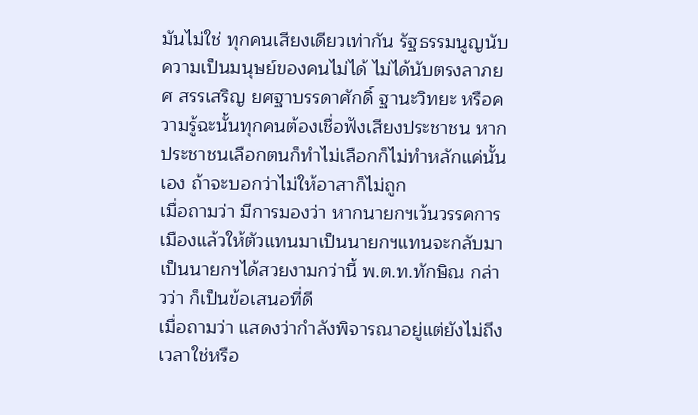มันไม่ใช่ ทุกคนเสียงเดียวเท่ากัน รัฐธรรมนูญนับความเป็นมนุษย์ของคนไม่ได้ ไม่ได้นับตรงลาภยศ สรรเสริญ ยศฐาบรรดาศักดิ์ ฐานะวิทยะ หรือความรู้ฉะนั้นทุกคนต้องเชื่อฟังเสียงประชาชน หากประชาชนเลือกตนก็ทำไม่เลือกก็ไม่ทำหลักแค่นั้นเอง ถ้าจะบอกว่าไม่ให้อาสาก็ไม่ถูก
เมื่อถามว่า มีการมองว่า หากนายกฯเว้นวรรคการเมืองแล้วให้ตัวแทนมาเป็นนายกฯแทนจะกลับมาเป็นนายกฯได้สวยงามกว่านี้ พ.ต.ท.ทักษิณ กล่าวว่า ก็เป็นข้อเสนอที่ดี
เมื่อถามว่า แสดงว่ากำลังพิจารณาอยู่แต่ยังไม่ถึงเวลาใช่หรือ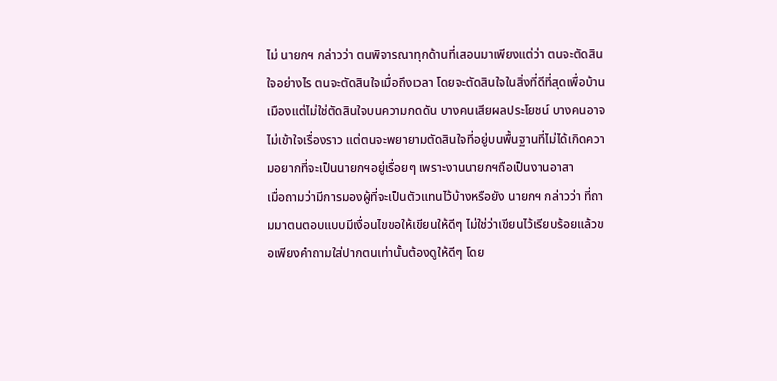ไม่ นายกฯ กล่าวว่า ตนพิจารณาทุกด้านที่เสอนมาเพียงแต่ว่า ตนจะตัดสินใจอย่างไร ตนจะตัดสินใจเมื่อถึงเวลา โดยจะตัดสินใจในสิ่งที่ดีที่สุดเพื่อบ้านเมืองแต่ไม่ใช่ตัดสินใจบนความกดดัน บางคนเสียผลประโยชน์ บางคนอาจไม่เข้าใจเรื่องราว แต่ตนจะพยายามตัดสินใจที่อยู่บนพื้นฐานที่ไม่ได้เกิดความอยากที่จะเป็นนายกฯอยู่เรื่อยๆ เพราะงานนายกฯถือเป็นงานอาสา
เมื่อถามว่ามีการมองผู้ที่จะเป็นตัวแทนไว้บ้างหรือยัง นายกฯ กล่าวว่า ที่ถามมาตนตอบแบบมีเงื่อนไขขอให้เขียนให้ดีๆ ไม่ใช่ว่าเขียนไว้เรียบร้อยแล้วขอเพียงคำถามใส่ปากตนเท่านั้นต้องดูให้ดีๆ โดย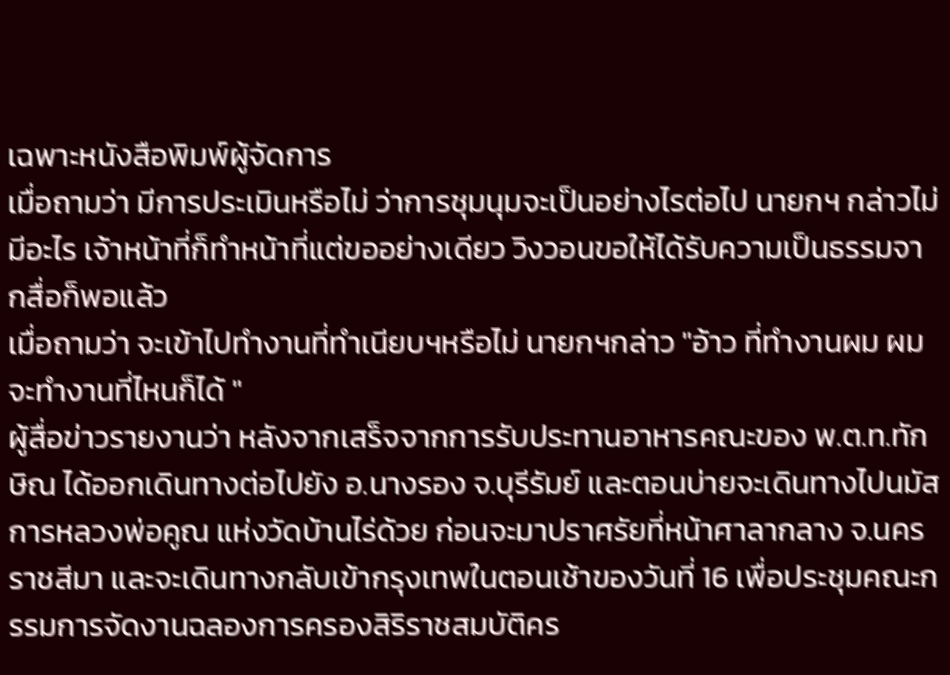เฉพาะหนังสือพิมพ์ผู้จัดการ
เมื่อถามว่า มีการประเมินหรือไม่ ว่าการชุมนุมจะเป็นอย่างไรต่อไป นายกฯ กล่าวไม่มีอะไร เจ้าหน้าที่ก็ทำหน้าที่แต่ขออย่างเดียว วิงวอนขอให้ได้รับความเป็นธรรมจากสื่อก็พอแล้ว
เมื่อถามว่า จะเข้าไปทำงานที่ทำเนียบฯหรือไม่ นายกฯกล่าว "อ้าว ที่ทำงานผม ผมจะทำงานที่ไหนก็ได้ "
ผู้สื่อข่าวรายงานว่า หลังจากเสร็จจากการรับประทานอาหารคณะของ พ.ต.ท.ทักษิณ ได้ออกเดินทางต่อไปยัง อ.นางรอง จ.บุรีรัมย์ และตอนบ่ายจะเดินทางไปนมัสการหลวงพ่อคูณ แห่งวัดบ้านไร่ด้วย ก่อนจะมาปราศรัยที่หน้าศาลากลาง จ.นครราชสีมา และจะเดินทางกลับเข้ากรุงเทพในตอนเช้าของวันที่ 16 เพื่อประชุมคณะกรรมการจัดงานฉลองการครองสิริราชสมบัติคร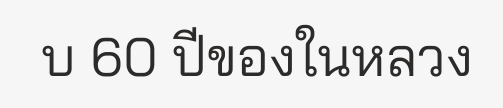บ 60 ปีของในหลวง